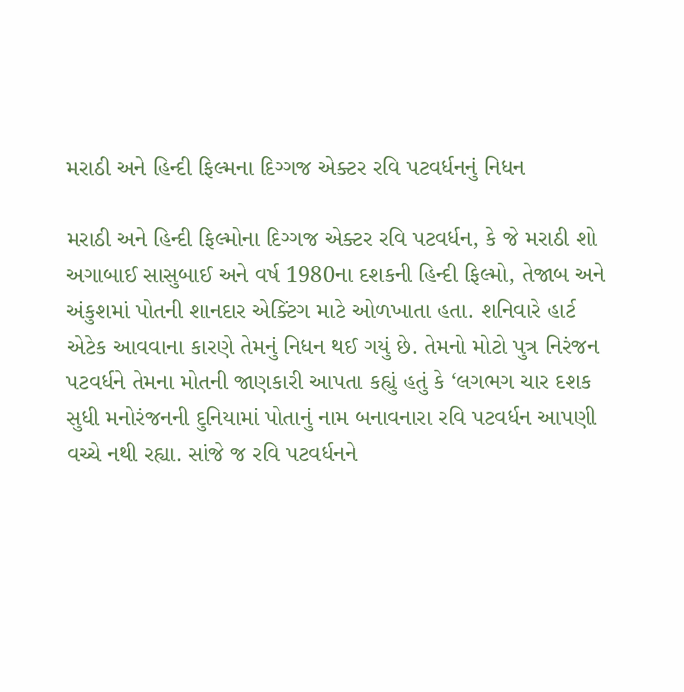મરાઠી અને હિન્દી ફિલ્મના દિગ્ગજ એક્ટર રવિ પટવર્ધનનું નિધન

મરાઠી અને હિન્દી ફિલ્મોના દિગ્ગજ એક્ટર રવિ પટવર્ધન, કે જે મરાઠી શો અગાબાઈ સાસુબાઈ અને વર્ષ 1980ના દશકની હિન્દી ફિલ્મો, તેજાબ અને અંકુશમાં પોતની શાનદાર એક્ટિંગ માટે ઓળખાતા હતા. શનિવારે હાર્ટ એટેક આવવાના કારણે તેમનું નિધન થઈ ગયું છે. તેમનો મોટો પુત્ર નિરંજન પટવર્ધને તેમના મોતની જાણકારી આપતા કહ્યું હતું કે ‘લગભગ ચાર દશક સુધી મનોરંજનની દુનિયામાં પોતાનું નામ બનાવનારા રવિ પટવર્ધન આપણી વચ્ચે નથી રહ્યા. સાંજે જ રવિ પટવર્ધનને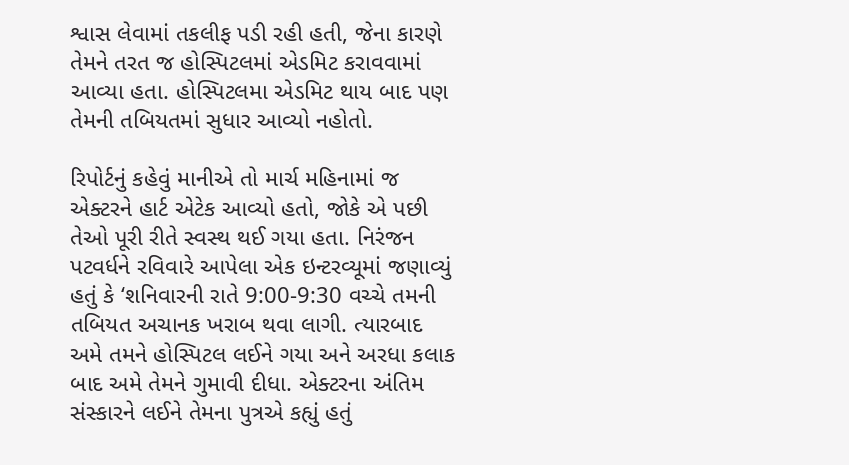શ્વાસ લેવામાં તકલીફ પડી રહી હતી, જેના કારણે તેમને તરત જ હોસ્પિટલમાં એડમિટ કરાવવામાં આવ્યા હતા. હોસ્પિટલમા એડમિટ થાય બાદ પણ તેમની તબિયતમાં સુધાર આવ્યો નહોતો.

રિપોર્ટનું કહેવું માનીએ તો માર્ચ મહિનામાં જ એક્ટરને હાર્ટ એટેક આવ્યો હતો, જોકે એ પછી તેઓ પૂરી રીતે સ્વસ્થ થઈ ગયા હતા. નિરંજન પટવર્ધને રવિવારે આપેલા એક ઇન્ટરવ્યૂમાં જણાવ્યું હતું કે ‘શનિવારની રાતે 9:00-9:30 વચ્ચે તમની તબિયત અચાનક ખરાબ થવા લાગી. ત્યારબાદ અમે તમને હોસ્પિટલ લઈને ગયા અને અરધા કલાક બાદ અમે તેમને ગુમાવી દીધા. એક્ટરના અંતિમ સંસ્કારને લઈને તેમના પુત્રએ કહ્યું હતું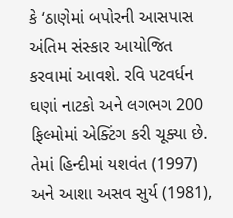કે ‘ઠાણેમાં બપોરની આસપાસ અંતિમ સંસ્કાર આયોજિત કરવામાં આવશે. રવિ પટવર્ધન ઘણાં નાટકો અને લગભગ 200 ફિલ્મોમાં એક્ટિંગ કરી ચૂક્યા છે. તેમાં હિન્દીમાં યશવંત (1997) અને આશા અસવ સુર્ય (1981),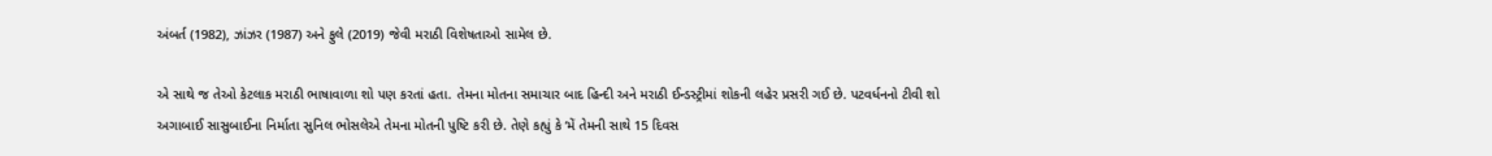અંબર્ત (1982), ઝાંઝર (1987) અને ફુલે (2019) જેવી મરાઠી વિશેષતાઓ સામેલ છે.

એ સાથે જ તેઓ કેટલાક મરાઠી ભાષાવાળા શો પણ કરતાં હતા. તેમના મોતના સમાચાર બાદ હિન્દી અને મરાઠી ઈન્ડસ્ટ્રીમાં શોકની લહેર પ્રસરી ગઈ છે. પટવર્ધનનો ટીવી શો અગાબાઈ સાસુબાઈના નિર્માતા સુનિલ ભોસલેએ તેમના મોતની પુષ્ટિ કરી છે. તેણે કહ્યું કે ‘મેં તેમની સાથે 15 દિવસ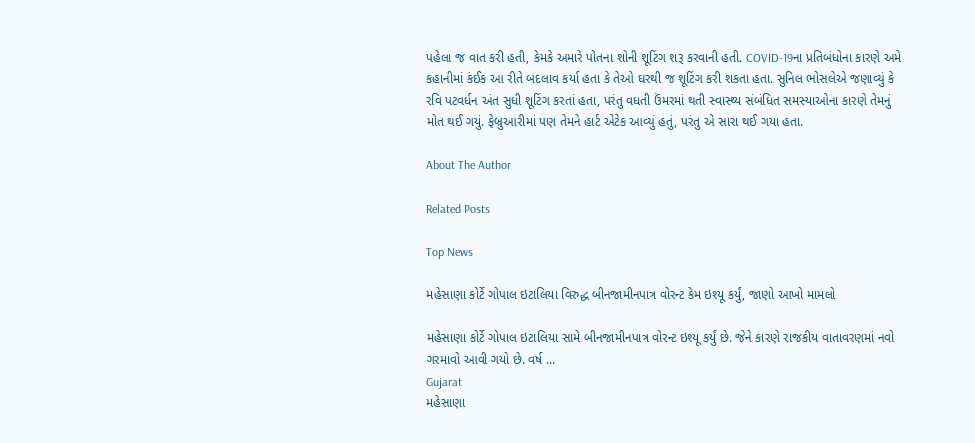પહેલા જ વાત કરી હતી, કેમકે અમારે પોતના શોની શૂટિંગ શરૂ કરવાની હતી. COVID-19ના પ્રતિબંધોના કારણે અમે કહાનીમાં કંઈક આ રીતે બદલાવ કર્યા હતા કે તેઓ ઘરથી જ શૂટિંગ કરી શકતા હતા. સુનિલ ભોસલેએ જણાવ્યું કે રવિ પટવર્ધન અંત સુધી શૂટિંગ કરતાં હતા, પરંતુ વધતી ઉંમરમાં થતી સ્વાસ્થ્ય સંબંધિત સમસ્યાઓના કારણે તેમનું મોત થઈ ગયું. ફેબ્રુઆરીમાં પણ તેમને હાર્ટ એટેક આવ્યું હતું, પરંતુ એ સારા થઈ ગયા હતા.

About The Author

Related Posts

Top News

મહેસાણા કોર્ટે ગોપાલ ઇટાલિયા વિરુદ્ધ બીનજામીનપાત્ર વોરન્ટ કેમ ઇશ્યૂ કર્યું, જાણો આખો મામલો

મહેસાણા કોર્ટે ગોપાલ ઇટાલિયા સામે બીનજામીનપાત્ર વોરન્ટ ઇશ્યૂ કર્યું છે. જેને કારણે રાજકીય વાતાવરણમાં નવો ગરમાવો આવી ગયો છે. વર્ષ ...
Gujarat
મહેસાણા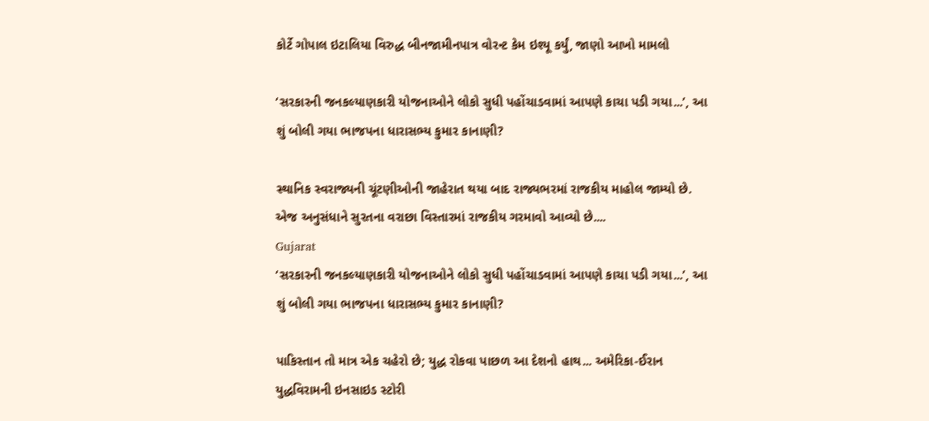કોર્ટે ગોપાલ ઇટાલિયા વિરુદ્ધ બીનજામીનપાત્ર વોરન્ટ કેમ ઇશ્યૂ કર્યું, જાણો આખો મામલો

‘સરકારની જનકલ્યાણકારી યોજનાઓને લોકો સુધી પહોંચાડવામાં આપણે કાચા પડી ગયા...’, આ શું બોલી ગયા ભાજપના ધારાસભ્ય કુમાર કાનાણી?

સ્થાનિક સ્વરાજ્યની ચૂંટણીઓની જાહેરાત થયા બાદ રાજ્યભરમાં રાજકીય માહોલ જામ્યો છે. એજ અનુસંધાને સુરતના વરાછા વિસ્તારમાં રાજકીય ગરમાવો આવ્યો છે....
Gujarat
‘સરકારની જનકલ્યાણકારી યોજનાઓને લોકો સુધી પહોંચાડવામાં આપણે કાચા પડી ગયા...’, આ શું બોલી ગયા ભાજપના ધારાસભ્ય કુમાર કાનાણી?

પાકિસ્તાન તો માત્ર એક ચહેરો છે; યુદ્ધ રોકવા પાછળ આ દેશનો હાથ... અમેરિકા-ઈરાન યુદ્ધવિરામની ઇનસાઇડ સ્ટોરી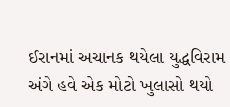ઈરાનમાં અચાનક થયેલા યુદ્ધવિરામ અંગે હવે એક મોટો ખુલાસો થયો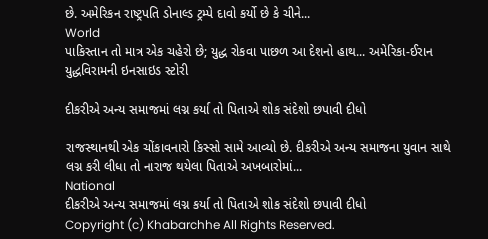છે. અમેરિકન રાષ્ટ્રપતિ ડોનાલ્ડ ટ્રમ્પે દાવો કર્યો છે કે ચીને...
World
પાકિસ્તાન તો માત્ર એક ચહેરો છે; યુદ્ધ રોકવા પાછળ આ દેશનો હાથ... અમેરિકા-ઈરાન યુદ્ધવિરામની ઇનસાઇડ સ્ટોરી

દીકરીએ અન્ય સમાજમાં લગ્ન કર્યા તો પિતાએ શોક સંદેશો છપાવી દીધો

રાજસ્થાનથી એક ચોંકાવનારો કિસ્સો સામે આવ્યો છે. દીકરીએ અન્ય સમાજના યુવાન સાથે લગ્ન કરી લીધા તો નારાજ થયેલા પિતાએ અખબારોમાં...
National
દીકરીએ અન્ય સમાજમાં લગ્ન કર્યા તો પિતાએ શોક સંદેશો છપાવી દીધો
Copyright (c) Khabarchhe All Rights Reserved.